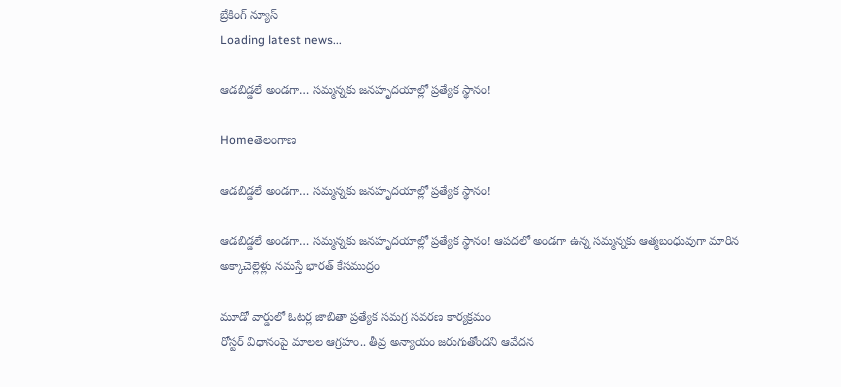బ్రేకింగ్ న్యూస్
Loading latest news...

ఆడబిడ్డలే అండగా… సమ్మన్నకు జనహృదయాల్లో ప్రత్యేక స్థానం!

Homeతెలంగాణ

ఆడబిడ్డలే అండగా… సమ్మన్నకు జనహృదయాల్లో ప్రత్యేక స్థానం!

ఆడబిడ్డలే అండగా… సమ్మన్నకు జనహృదయాల్లో ప్రత్యేక స్థానం! ఆపదలో అండగా ఉన్న సమ్మన్నకు ఆత్మబంధువుగా మారిన అక్కాచెల్లెళ్లు నమస్తే భారత్ కేసముద్రం

మూడో వార్డులో ఓటర్ల జాబితా ప్రత్యేక సమగ్ర సవరణ కార్యక్రమం
రోస్టర్ విధానంపై మాలల ఆగ్రహం.. తీవ్ర అన్యాయం జరుగుతోందని ఆవేదన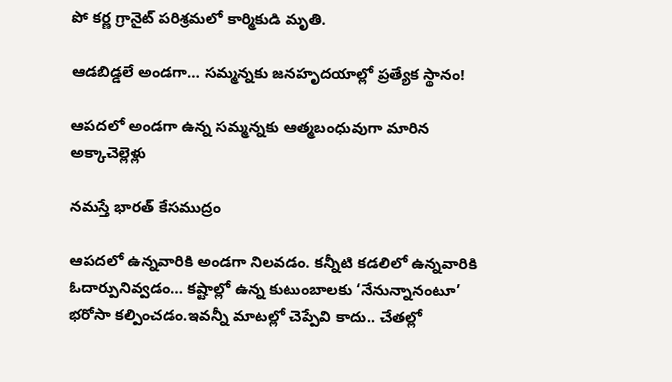పో కర్ణ గ్రానైట్ పరిశ్రమలో కార్మికుడి మృతి.

ఆడబిడ్డలే అండగా… సమ్మన్నకు జనహృదయాల్లో ప్రత్యేక స్థానం!

ఆపదలో అండగా ఉన్న సమ్మన్నకు ఆత్మబంధువుగా మారిన అక్కాచెల్లెళ్లు

నమస్తే భారత్ కేసముద్రం

ఆపదలో ఉన్నవారికి అండగా నిలవడం. కన్నీటి కడలిలో ఉన్నవారికి ఓదార్పునివ్వడం… కష్టాల్లో ఉన్న కుటుంబాలకు ‘నేనున్నానంటూ’ భరోసా కల్పించడం.ఇవన్నీ మాటల్లో చెప్పేవి కాదు.. చేతల్లో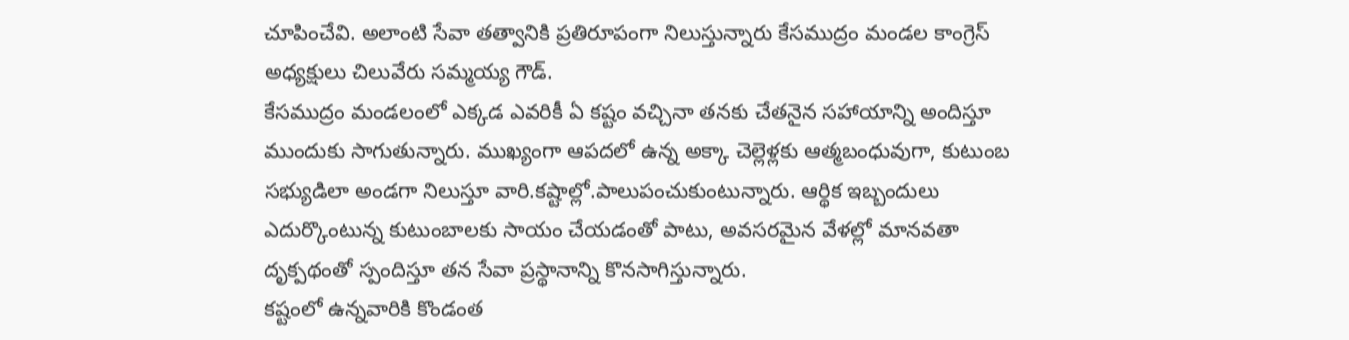చూపించేవి. అలాంటి సేవా తత్వానికి ప్రతిరూపంగా నిలుస్తున్నారు కేసముద్రం మండల కాంగ్రెస్ అధ్యక్షులు చిలువేరు సమ్మయ్య గౌడ్.
కేసముద్రం మండలంలో ఎక్కడ ఎవరికీ ఏ కష్టం వచ్చినా తనకు చేతనైన సహాయాన్ని అందిస్తూ ముందుకు సాగుతున్నారు. ముఖ్యంగా ఆపదలో ఉన్న అక్కా చెల్లెళ్లకు ఆత్మబంధువుగా, కుటుంబ సభ్యుడిలా అండగా నిలుస్తూ వారి.కష్టాల్లో.పాలుపంచుకుంటున్నారు. ఆర్థిక ఇబ్బందులు ఎదుర్కొంటున్న కుటుంబాలకు సాయం చేయడంతో పాటు, అవసరమైన వేళల్లో మానవతా దృక్పథంతో స్పందిస్తూ తన సేవా ప్రస్థానాన్ని కొనసాగిస్తున్నారు.
కష్టంలో ఉన్నవారికి కొండంత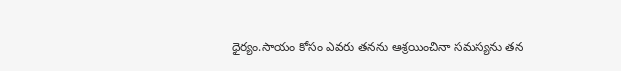ధైర్యం.సాయం కోసం ఎవరు తనను ఆశ్రయించినా సమస్యను తన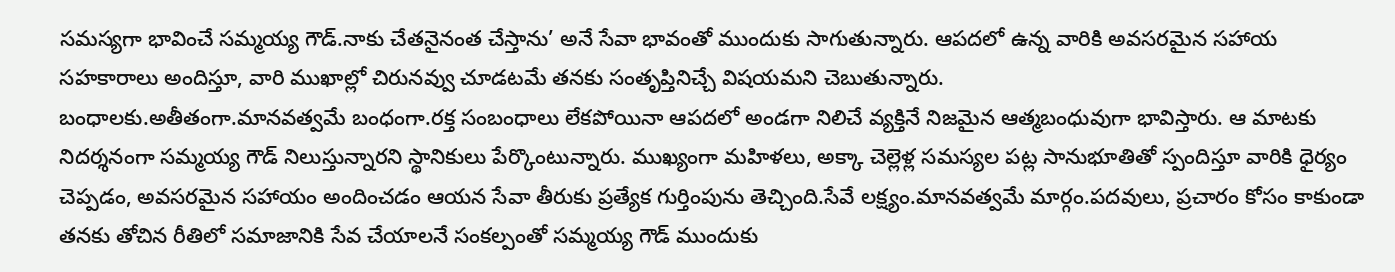సమస్యగా భావించే సమ్మయ్య గౌడ్‌.నాకు చేతనైనంత చేస్తాను’ అనే సేవా భావంతో ముందుకు సాగుతున్నారు. ఆపదలో ఉన్న వారికి అవసరమైన సహాయ సహకారాలు అందిస్తూ, వారి ముఖాల్లో చిరునవ్వు చూడటమే తనకు సంతృప్తినిచ్చే విషయమని చెబుతున్నారు.
బంధాలకు.అతీతంగా.మానవత్వమే బంధంగా.రక్త సంబంధాలు లేకపోయినా ఆపదలో అండగా నిలిచే వ్యక్తినే నిజమైన ఆత్మబంధువుగా భావిస్తారు. ఆ మాటకు నిదర్శనంగా సమ్మయ్య గౌడ్‌ నిలుస్తున్నారని స్థానికులు పేర్కొంటున్నారు. ముఖ్యంగా మహిళలు, అక్కా చెల్లెళ్ల సమస్యల పట్ల సానుభూతితో స్పందిస్తూ వారికి ధైర్యం చెప్పడం, అవసరమైన సహాయం అందించడం ఆయన సేవా తీరుకు ప్రత్యేక గుర్తింపును తెచ్చింది.సేవే లక్ష్యం.మానవత్వమే మార్గం.పదవులు, ప్రచారం కోసం కాకుండా తనకు తోచిన రీతిలో సమాజానికి సేవ చేయాలనే సంకల్పంతో సమ్మయ్య గౌడ్‌ ముందుకు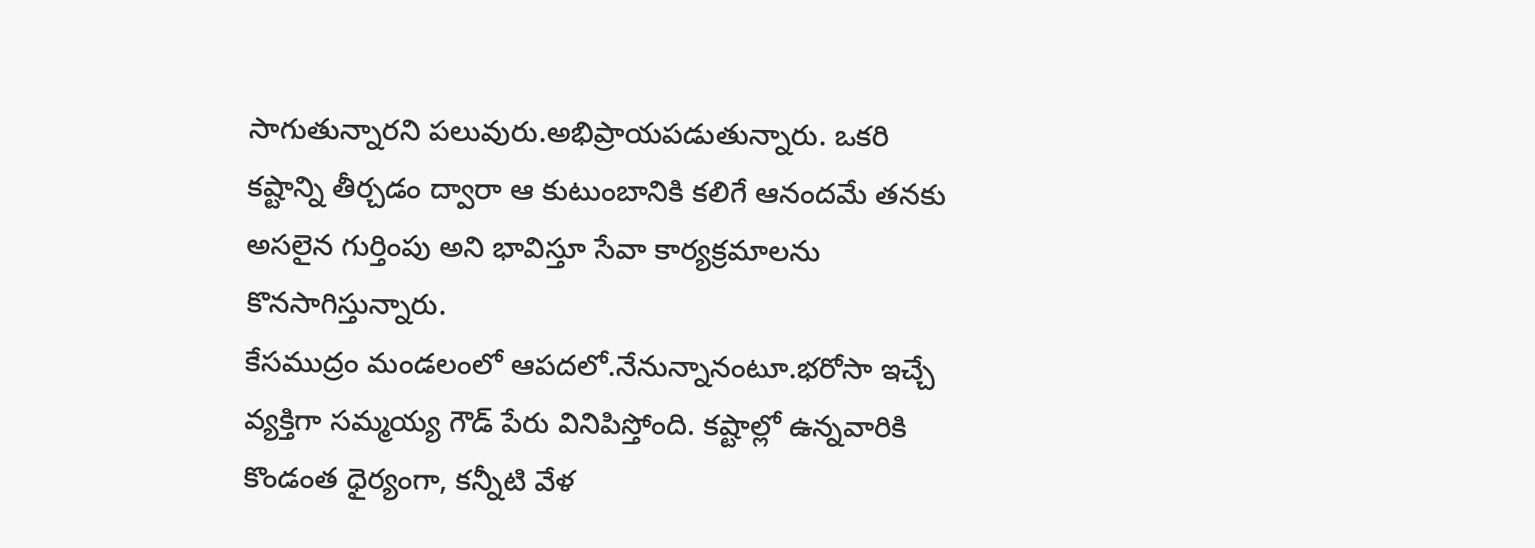సాగుతున్నారని పలువురు.అభిప్రాయపడుతున్నారు. ఒకరి కష్టాన్ని తీర్చడం ద్వారా ఆ కుటుంబానికి కలిగే ఆనందమే తనకు అసలైన గుర్తింపు అని భావిస్తూ సేవా కార్యక్రమాలను కొనసాగిస్తున్నారు.
కేసముద్రం మండలంలో ఆపదలో.నేనున్నానంటూ.భరోసా ఇచ్చే వ్యక్తిగా సమ్మయ్య గౌడ్‌ పేరు వినిపిస్తోంది. కష్టాల్లో ఉన్నవారికి కొండంత ధైర్యంగా, కన్నీటి వేళ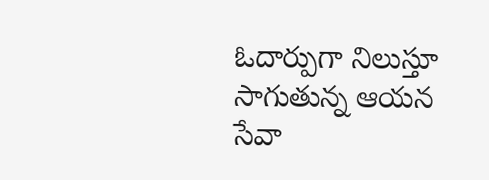ఓదార్పుగా నిలుస్తూ సాగుతున్న ఆయన సేవా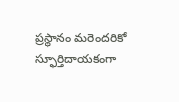ప్రస్థానం మరెందరికో స్ఫూర్తిదాయకంగా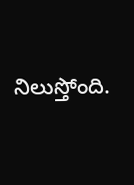నిలుస్తోంది.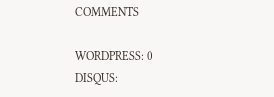COMMENTS

WORDPRESS: 0
DISQUS: